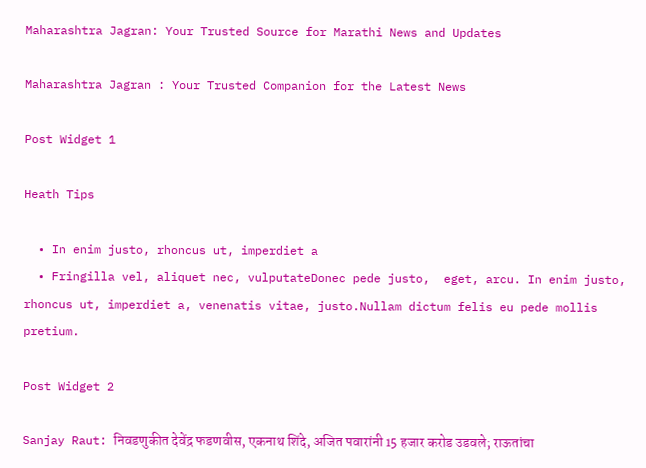Maharashtra Jagran: Your Trusted Source for Marathi News and Updates

Maharashtra Jagran : Your Trusted Companion for the Latest News

Post Widget 1

Heath Tips

  • In enim justo, rhoncus ut, imperdiet a
  • Fringilla vel, aliquet nec, vulputateDonec pede justo,  eget, arcu. In enim justo, rhoncus ut, imperdiet a, venenatis vitae, justo.Nullam dictum felis eu pede mollis pretium.

Post Widget 2

Sanjay Raut: निवडणुकीत देवेंद्र फडणवीस, एकनाथ शिंदे, अजित पवारांनी 15 हजार करोड उडवले; राऊतांचा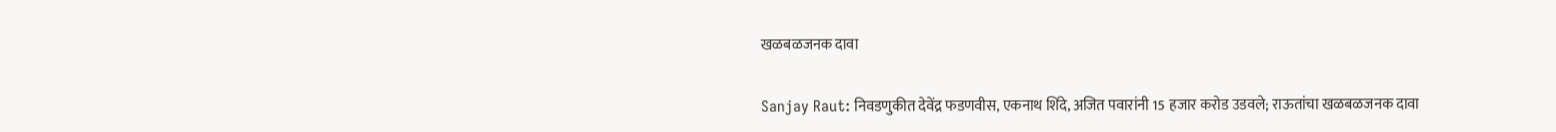खळबळजनक दावा

Sanjay Raut: निवडणुकीत देवेंद्र फडणवीस, एकनाथ शिंदे, अजित पवारांनी 15 हजार करोड उडवले; राऊतांचा खळबळजनक दावा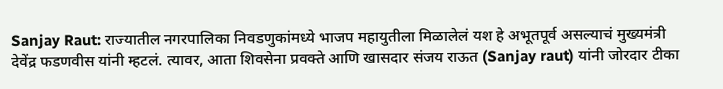Sanjay Raut: राज्यातील नगरपालिका निवडणुकांमध्ये भाजप महायुतीला मिळालेलं यश हे अभूतपूर्व असल्याचं मुख्यमंत्री देवेंद्र फडणवीस यांनी म्हटलं. त्यावर, आता शिवसेना प्रवक्ते आणि खासदार संजय राऊत (Sanjay raut) यांनी जोरदार टीका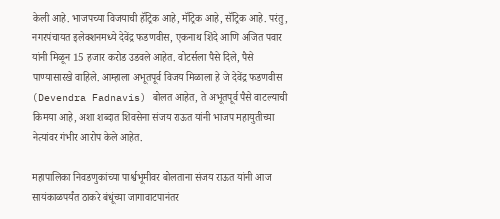केली आहे. भाजपच्या विजयाची हॅट्रिक आहे, मॅट्रिक आहे, सॅट्रिक आहे. परंतु, नगरपंचायत इलेक्शनमध्ये देवेंद्र फडणवीस, एकनाथ शिंदे आणि अजित पवार यांनी मिळून 15 हजार करोड उडवले आहेत. वोटर्सला पैसे दिले, पैसे पाण्यासारखे वाहिले. आम्हाला अभूतपूर्व विजय मिळाला हे जे देवेंद्र फडणवीस (Devendra Fadnavis) बोलत आहेत, ते अभूतपूर्व पैसे वाटल्याची किमया आहे, अशा शब्दात शिवसेना संजय राऊत यांनी भाजप महायुतीच्या नेत्यांवर गंभीर आरोप केले आहेत.

महापालिका निवडणुकांच्या पार्श्वभूमीवर बोलताना संजय राऊत यांनी आज सायंकाळपर्यंत ठाकरे बंधूंच्या जागावाटपानंतर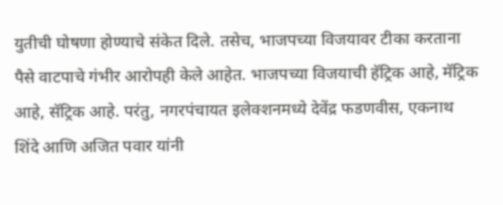युतीची घोषणा होण्याचे संकेत दिले. तसेच, भाजपच्या विजयावर टीका करताना पैसे वाटपाचे गंभीर आरोपही केले आहेत. भाजपच्या विजयाची हॅट्रिक आहे, मॅट्रिक आहे, सॅट्रिक आहे. परंतु, नगरपंचायत इलेक्शनमध्ये देवेंद्र फडणवीस, एकनाथ शिंदे आणि अजित पवार यांनी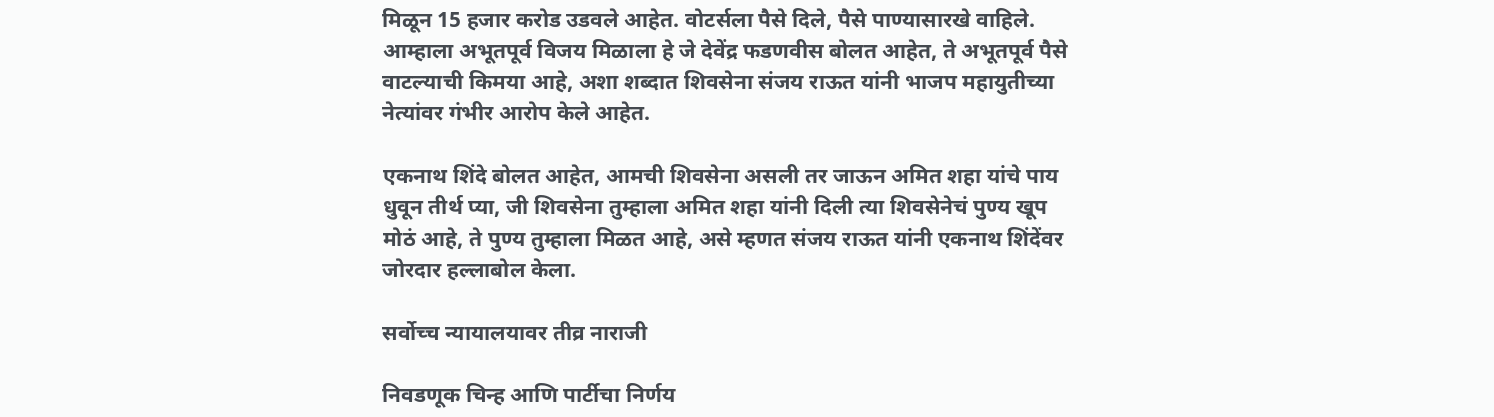मिळून 15 हजार करोड उडवले आहेत. वोटर्सला पैसे दिले, पैसे पाण्यासारखे वाहिले. आम्हाला अभूतपूर्व विजय मिळाला हे जे देवेंद्र फडणवीस बोलत आहेत, ते अभूतपूर्व पैसे वाटल्याची किमया आहे, अशा शब्दात शिवसेना संजय राऊत यांनी भाजप महायुतीच्या नेत्यांवर गंभीर आरोप केले आहेत.

एकनाथ शिंदे बोलत आहेत, आमची शिवसेना असली तर जाऊन अमित शहा यांचे पाय धुवून तीर्थ प्या, जी शिवसेना तुम्हाला अमित शहा यांनी दिली त्या शिवसेनेचं पुण्य खूप मोठं आहे, ते पुण्य तुम्हाला मिळत आहे, असे म्हणत संजय राऊत यांनी एकनाथ शिंदेंवर जोरदार हल्लाबोल केला.

सर्वोच्च न्यायालयावर तीव्र नाराजी

निवडणूक चिन्ह आणि पार्टीचा निर्णय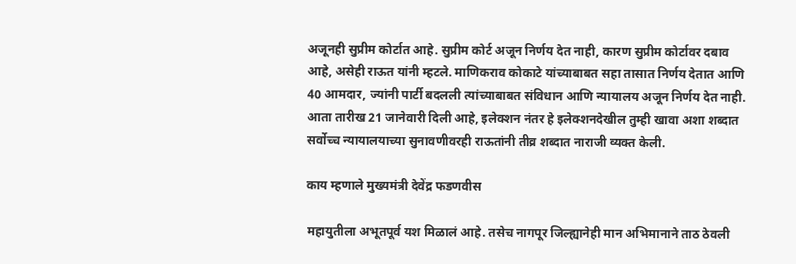अजूनही सुप्रीम कोर्टात आहे. सुप्रीम कोर्ट अजून निर्णय देत नाही, कारण सुप्रीम कोर्टावर दबाव आहे, असेही राऊत यांनी म्हटले. माणिकराव कोकाटे यांच्याबाबत सहा तासात निर्णय देतात आणि 40 आमदार, ज्यांनी पार्टी बदलली त्यांच्याबाबत संविधान आणि न्यायालय अजून निर्णय देत नाही. आता तारीख 21 जानेवारी दिली आहे, इलेक्शन नंतर हे इलेक्शनदेखील तुम्ही खावा अशा शब्दात सर्वोच्च न्यायालयाच्या सुनावणीवरही राऊतांनी तीव्र शब्दात नाराजी व्यक्त केली.

काय म्हणाले मुख्यमंत्री देवेंद्र फडणवीस

महायुतीला अभूतपूर्व यश मिळालं आहे. तसेच नागपूर जिल्ह्यानेही मान अभिमानाने ताठ ठेवली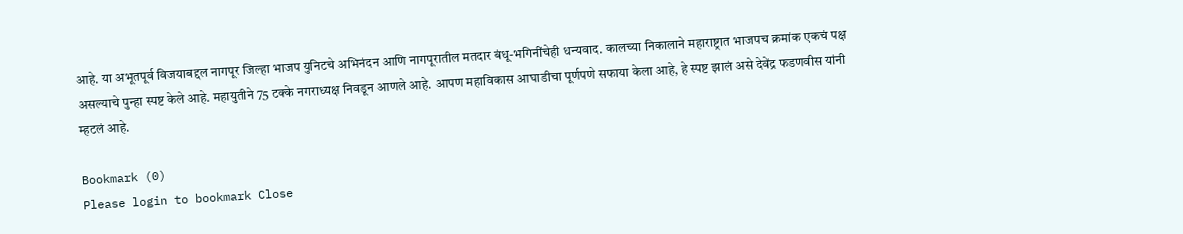आहे. या अभूतपूर्व विजयाबद्दल नागपूर जिल्हा भाजप युनिटचे अभिनंदन आणि नागपूरातील मतदार बंधू-भगिनींचेही धन्यवाद. कालच्या निकालाने महाराष्ट्रात भाजपच क्रमांक एकचं पक्ष असल्याचे पुन्हा स्पष्ट केले आहे. महायुतीने 75 टक्के नगराध्यक्ष निवडून आणले आहे. आपण महाविकास आघाडीचा पूर्णपणे सफाया केला आहे, हे स्पष्ट झालं असे देवेंद्र फडणवीस यांनी म्हटलं आहे.

Bookmark (0)
Please login to bookmark Close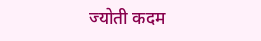ज्योती कदम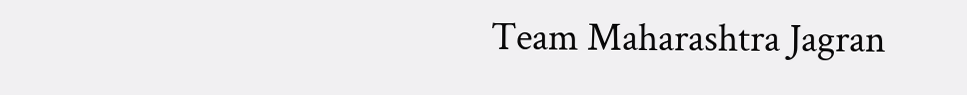Team Maharashtra Jagran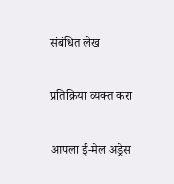संबंधित लेख

प्रतिक्रिया व्यक्त करा

आपला ई-मेल अड्रेस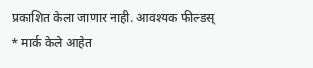प्रकाशित केला जाणार नाही. आवश्यक फील्डस् * मार्क केले आहेत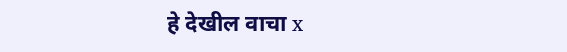हे देखील वाचा x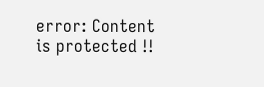error: Content is protected !!